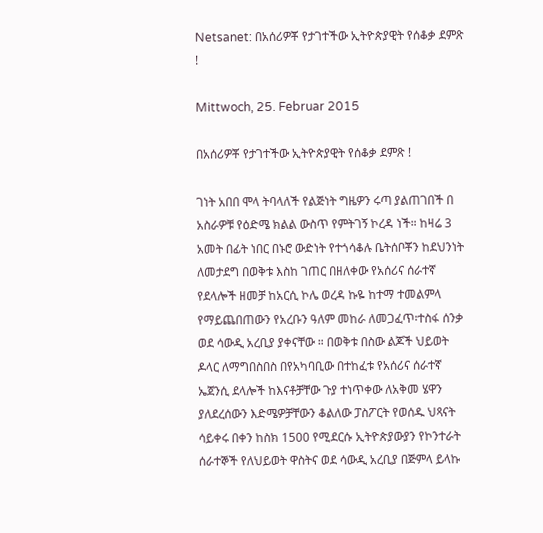Netsanet: በአሰሪዎቾ የታገተችው ኢትዮጵያዊት የሰቆቃ ደምጽ !

Mittwoch, 25. Februar 2015

በአሰሪዎቾ የታገተችው ኢትዮጵያዊት የሰቆቃ ደምጽ !

ገነት አበበ ሞላ ትባላለች የልጅነት ግዜዎን ሩጣ ያልጠገበች በ አስራዎቹ የዕድሜ ክልል ውስጥ የምትገኝ ኮረዳ ነች። ከዛሬ 3 አመት በፊት ነበር በኑሮ ውድነት የተጎሳቆሉ ቤትሰቦቾን ከደህንነት ለመታደግ በወቅቱ እስከ ገጠር በዘለቀው የአሰሪና ሰራተኛ የደላሎች ዘመቻ ከአርሲ ኮሌ ወረዳ ኩዬ ከተማ ተመልምላ የማይጨበጠውን የአረቡን ዓለም መከራ ለመጋፈጥ፡ተስፋ ሰንቃ ወደ ሳውዲ አረቢያ ያቀናቸው ። በወቅቱ በስው ልጆች ህይወት ዶላር ለማግበስበስ በየአካባቢው በተከፈቱ የአሰሪና ሰራተኛ ኤጀንሲ ደላሎች ከእናቶቻቸው ጉያ ተነጥቀው ለአቅመ ሄዋን ያለደረሰውን እድሜዎቻቸውን ቆልለው ፓስፖርት የወሰዱ ህጻናት ሳይቀሩ በቀን ከስክ 1500 የሚደርሱ ኢትዮጵያውያን የኮንተራት ሰራተኞች የለህይወት ዋስትና ወደ ሳውዲ አረቢያ በጅምላ ይላኩ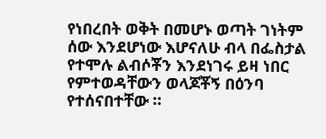የነበረበት ወቅት በመሆኑ ወጣት ገነትም ሰው እንደሆነው እሆናለሁ ብላ በፌስታል የተሞሉ ልብሶቾን እንደነገሩ ይዛ ነበር የምተወዳቸውን ወላጆቾኝ በዕንባ የተሰናበተቸው ።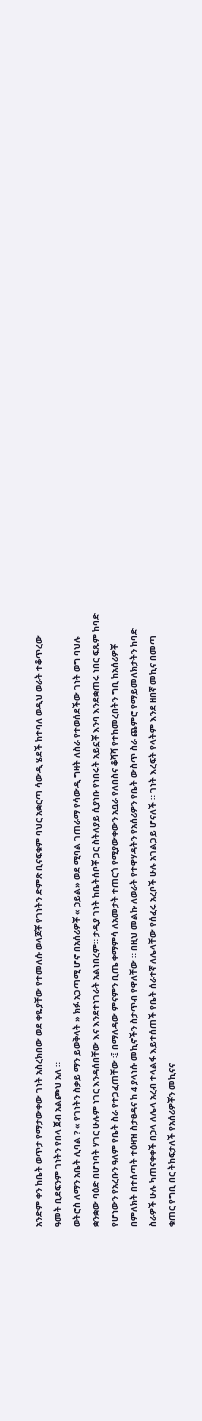አንድም ቀን ከቤት ወጥታ የማታውቀው ገነት አስረክበው ወደ ቀዬያቸው የተመለሱ ወላጆቾ የገነትን ድምጽ ቢናፍቁም ባህር አቋርጣ ሳውዲ ሄደች ከተባለ ወዲህ ወራት ተቆጥረው ዓመት ቢደፍንም ገነትን የበላ ጀብ አልጮህ አለ ።
ወትሮስ ለማን አቤት ሊባል ? « የገነትን ስቃይ ማን ይወቅላት » ክፉ አጋጣሚ ሆኖ በአሰሪዎቾ « ኃይል» ወደ ሚባል ገጠራማ የሳውዲ ግዛት ለስራ የተወሰደችው ገነት ወግ ባህሉ ቋንቋው ባዕድ በሆነባት ሃገር ሁሉም ነገር እንዳሰበቸው እና እንደተነገራት አልነበረም። ታዲያ ገነት ከቤትሰቦቾ ጋር ስትለያይ ሲያነቡ የነበሩት አይኗቾ እንባ እንደቋጠሩ ነበር ፍጹም ከባድ የሆነውን የአረቡን ዓለም የቤት ስራ የተጋፈጠቸው ፡፤ በማለዳው ምናምን ቢጤ ቀማምሳ ለአመታት ተጠርጎ የሚያውቀውን አቧራ የለበስና ቆሻሻ የተከመረበትን ግቢ ከአሰሪዎቾ በምለክት በተሰጣት ተዕዛዝ ስታፀዳና ከ 4 ያላነሱ መኪኖችን ስታጥብ የዋለቸው ። በዚህ መልኩ ለወራት የተዋሃዳትን የአሰሪዎን የቤት ውስጥ ስራ ጨምሮ የማይመለክታትን ከባድ ስራዎች ሁሉ ካጠናቀቀች በኃላ ለሌላ አረብ ተላልፋ እይተሰጠች የቤት ሰራተኛ ለሌላቸው የሰፈሩ አረቦች ሁሉ አገልጋይ ሆናለች ። ገነት እረፍት የላትም እንደ ዘበኛ መኪና በመጣ ቁጠር የግቢ በር ትከፍታለች የአሰሪዎቾን መኪናና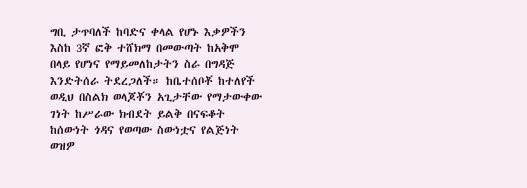ግቢ ታጥባለች ከባድና ቀላል የሆኑ እቃዎችን እስከ 3ኛ ፎቅ ተሸክማ በመውጣት ከአቅሞ በላይ የሆነና የማይመለከታትን ስራ በግዳጅ እንድትሰራ ትደረጋለች። ከቤተሰቦቾ ከተለየች ወዲህ በስልክ ወላጆቾን አጊታቸው የማታውቀው ገነት ከሥራው ክብደት ይልቅ በናፍቆት ከሰውነት ጎዳና የወጣው ስውነቷና የልጅነት ወዝዎ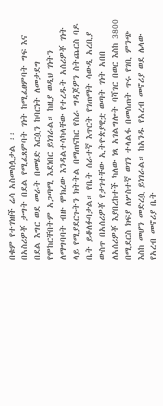በቁም የተገነዘች ሬሳ አስመስሏታል ፡፡
በአስሪዎቾ ታግት በደል የሚፈጸምባት ገነት ከሚፈፀምባት ግፍ እና በደል እግር ወደ መራት በመሄድ እርሷን ከባርነት ለመታደግ የሞከርቸበትም አጋጣሚ እደነበር ይነገራል። ከዚያ ወዲህ ገነትን ለማግባባት ብዙ ሞክረው እንዳልተሳካላቸው የተረዱት አሰሪዎቾ ገነት ላይ የሚያደርጉትን ክትትል በማጠናከር የስራ ግዳጆዎን ስትጨርስ ባዶ ቤት ይቆለፉባታል። የቤት ሰራተኛ እጥርት የገጠማት ሳውዲ አረቢያ ውስጥ በአሰሪዎቾ የታገተቸው ኢትዮጵያዊቷ ወጣት ገነት አበበ ለአሰሪዎቾ እያበረከተች ካለው ነጻ አገልግሎት ባሻገር በወር እስከ 3800 በሚደርስ ክፍያ ለሦስተኛ ወገን ተላልፋ በመሰጠት ጥሩ የገቢ ምንጭ እስከ መሆን መድረሷ ይነገራል። ከአንዱ የአረብ መኖሪያ ወደ ሌላው የአረብ መኖሪያ ቤት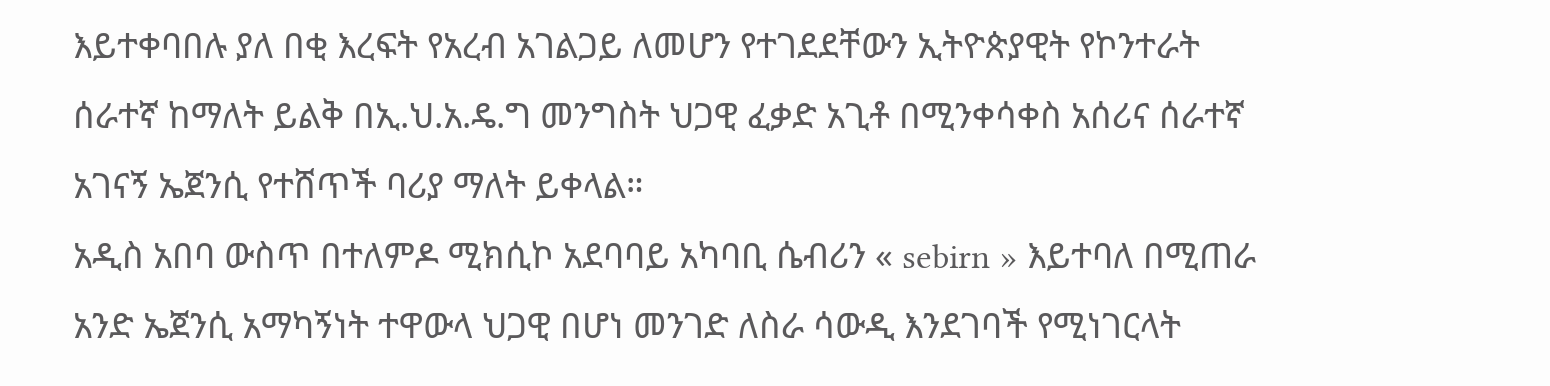እይተቀባበሉ ያለ በቂ እረፍት የአረብ አገልጋይ ለመሆን የተገደደቸውን ኢትዮጵያዊት የኮንተራት ሰራተኛ ከማለት ይልቅ በኢ.ህ.አ.ዴ.ግ መንግስት ህጋዊ ፈቃድ አጊቶ በሚንቀሳቀስ አሰሪና ሰራተኛ አገናኝ ኤጀንሲ የተሸጥች ባሪያ ማለት ይቀላል።
አዲስ አበባ ውስጥ በተለምዶ ሚክሲኮ አደባባይ አካባቢ ሴብሪን « sebirn » እይተባለ በሚጠራ አንድ ኤጀንሲ አማካኝነት ተዋውላ ህጋዊ በሆነ መንገድ ለስራ ሳውዲ እንደገባች የሚነገርላት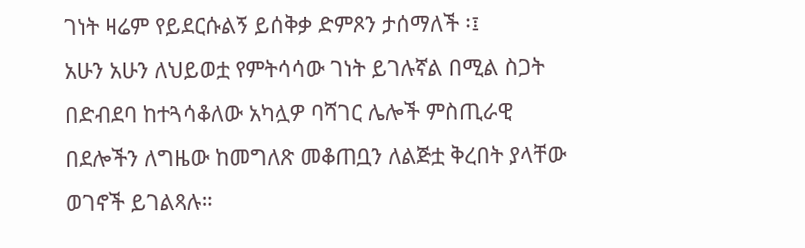ገነት ዛሬም የይደርሱልኝ ይሰቅቃ ድምጾን ታሰማለች ፡፤
አሁን አሁን ለህይወቷ የምትሳሳው ገነት ይገሉኛል በሚል ስጋት በድብደባ ከተጓሳቆለው አካሏዎ ባሻገር ሌሎች ምስጢራዊ በደሎችን ለግዜው ከመግለጽ መቆጠቧን ለልጅቷ ቅረበት ያላቸው ወገኖች ይገልጻሉ።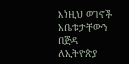እነዚህ ወገኖች አቤቱታቸውን በጅዳ ለኢትዮጵያ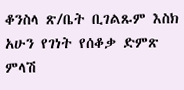ቆንስላ ጽ/ቤት ቢገልጹም እስክ አሁን የገነት የሰቆቃ ድምጽ ምላሽ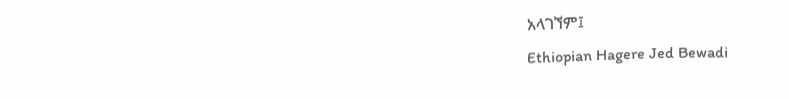አላገኘም፤
Ethiopian Hagere Jed Bewadi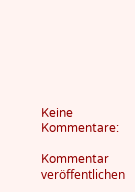Keine Kommentare:

Kommentar veröffentlichen